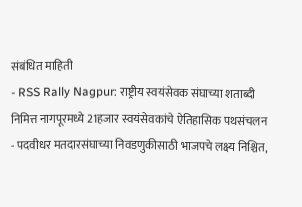संबंधित माहिती
- RSS Rally Nagpur: राष्ट्रीय स्वयंसेवक संघाच्या शताब्दी निमित्त नागपूरमध्ये 21हजार स्वयंसेवकांचे ऐतिहासिक पथसंचलन
- पदवीधर मतदारसंघाच्या निवडणुकीसाठी भाजपचे लक्ष्य निश्चित,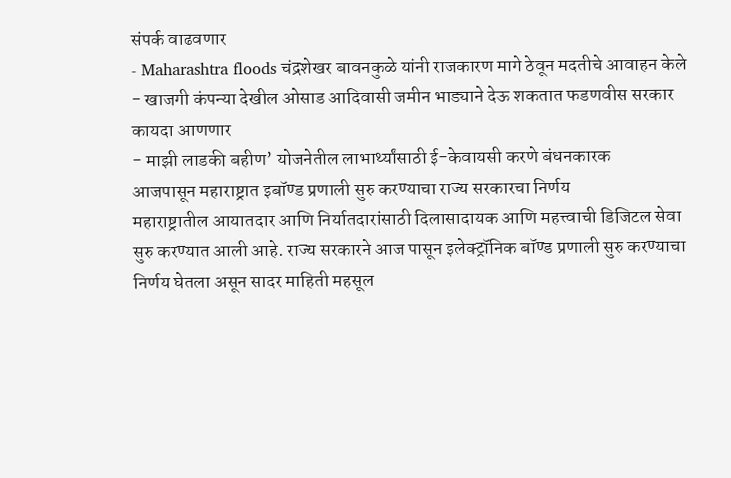संपर्क वाढवणार
- Maharashtra floods चंद्रशेखर बावनकुळे यांनी राजकारण मागे ठेवून मदतीचे आवाहन केले
- खाजगी कंपन्या देखील ओसाड आदिवासी जमीन भाड्याने देऊ शकतात फडणवीस सरकार कायदा आणणार
- माझी लाडकी बहीण’ योजनेतील लाभार्थ्यांसाठी ई-केवायसी करणे बंधनकारक
आजपासून महाराष्ट्रात इबॉण्ड प्रणाली सुरु करण्याचा राज्य सरकारचा निर्णय
महाराष्ट्रातील आयातदार आणि निर्यातदारांसाठी दिलासादायक आणि महत्त्वाची डिजिटल सेवा सुरु करण्यात आली आहे. राज्य सरकारने आज पासून इलेक्ट्रॉनिक बॉण्ड प्रणाली सुरु करण्याचा निर्णय घेतला असून सादर माहिती महसूल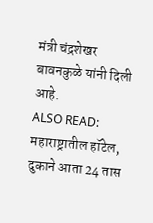मंत्री चंद्रशेखर बावनकुळे यांनी दिली आहे.
ALSO READ: महाराष्ट्रातील हॉटेल, दुकाने आता 24 तास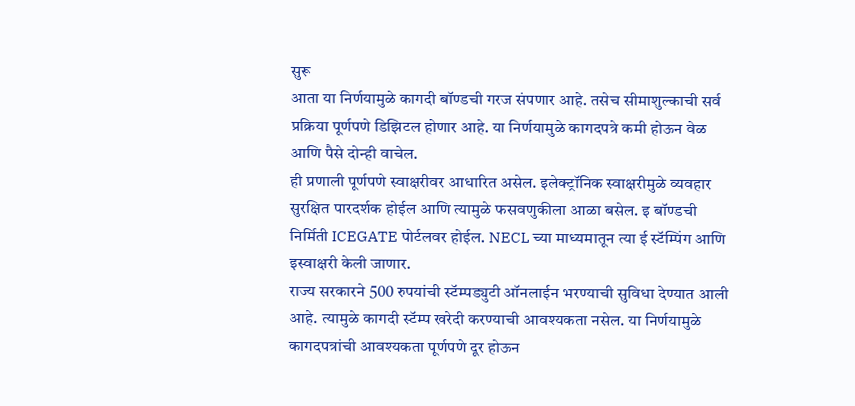सुरू
आता या निर्णयामुळे कागदी बॉण्डची गरज संपणार आहे. तसेच सीमाशुल्काची सर्व प्रक्रिया पूर्णपणे डिझिटल होणार आहे. या निर्णयामुळे कागदपत्रे कमी होऊन वेळ आणि पैसे दोन्ही वाचेल.
ही प्रणाली पूर्णपणे स्वाक्षरीवर आधारित असेल. इलेक्ट्रॉनिक स्वाक्षरीमुळे व्यवहार सुरक्षित पारदर्शक होईल आणि त्यामुळे फसवणुकीला आळा बसेल. इ बॉण्डची निर्मिती ICEGATE पोर्टलवर होईल. NECL च्या माध्यमातून त्या ई स्टॅम्पिंग आणि इस्वाक्षरी केली जाणार.
राज्य सरकारने 500 रुपयांची स्टॅम्पड्युटी ऑनलाईन भरण्याची सुविधा देण्यात आली आहे. त्यामुळे कागदी स्टॅम्प खरेदी करण्याची आवश्यकता नसेल. या निर्णयामुळे कागदपत्रांची आवश्यकता पूर्णपणे दूर होऊन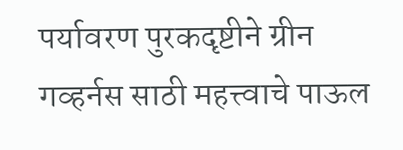पर्यावरण पुरकदृष्टीने ग्रीन गव्हर्नस साठी महत्त्वाचे पाऊल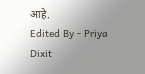आहे.
Edited By - Priya Dixit